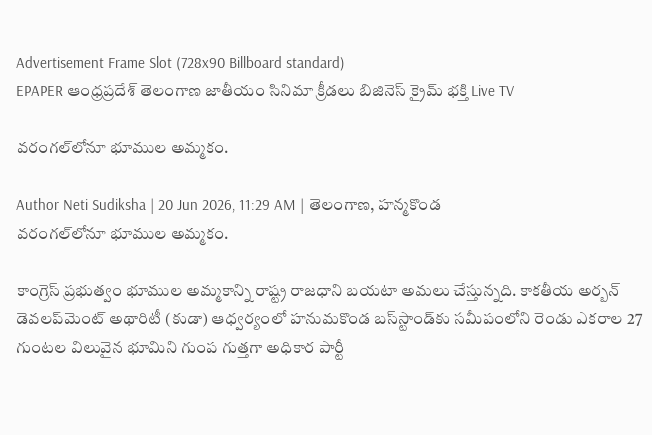Advertisement Frame Slot (728x90 Billboard standard)
EPAPER ఆంధ్రప్రదేశ్ తెలంగాణ జాతీయం సినిమా క్రీడలు బిజినెస్ క్రైమ్ భక్తి Live TV

వరంగల్‌లోనూ భూముల అమ్మకం.

Author Neti Sudiksha | 20 Jun 2026, 11:29 AM | తెలంగాణ, హన్మకొండ
వరంగల్‌లోనూ భూముల అమ్మకం.

కాంగ్రెస్‌ ప్రభుత్వం భూముల అమ్మకాన్ని రాష్ట్ర రాజధాని బయటా అమలు చేస్తున్నది. కాకతీయ అర్బన్‌ డెవలప్‌మెంట్‌ అథారిటీ (కుడా) ఆధ్వర్యంలో హనుమకొండ బస్‌స్టాండ్‌కు సమీపంలోని రెండు ఎకరాల 27 గుంటల విలువైన భూమిని గుంప గుత్తగా అధికార పార్టీ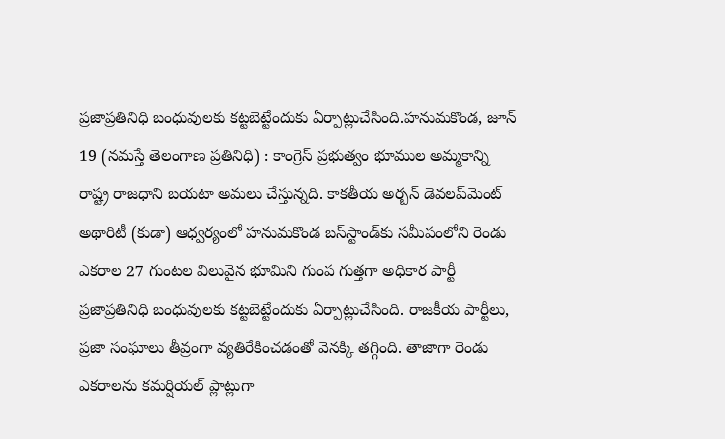ప్రజాప్రతినిధి బంధువులకు కట్టబెట్టేందుకు ఏర్పాట్లుచేసింది.హనుమకొండ, జూన్‌ 19 (నమస్తే తెలంగాణ ప్రతినిధి) : కాంగ్రెస్‌ ప్రభుత్వం భూముల అమ్మకాన్ని రాష్ట్ర రాజధాని బయటా అమలు చేస్తున్నది. కాకతీయ అర్బన్‌ డెవలప్‌మెంట్‌ అథారిటీ (కుడా) ఆధ్వర్యంలో హనుమకొండ బస్‌స్టాండ్‌కు సమీపంలోని రెండు ఎకరాల 27 గుంటల విలువైన భూమిని గుంప గుత్తగా అధికార పార్టీ ప్రజాప్రతినిధి బంధువులకు కట్టబెట్టేందుకు ఏర్పాట్లుచేసింది. రాజకీయ పార్టీలు, ప్రజా సంఘాలు తీవ్రంగా వ్యతిరేకించడంతో వెనక్కి తగ్గింది. తాజాగా రెండు ఎకరాలను కమర్షియల్‌ ప్లాట్లుగా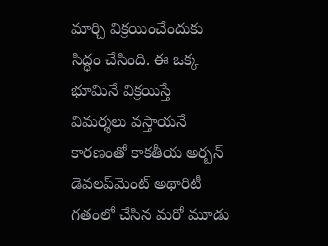మార్చి విక్రయించేందుకు సిద్ధం చేసింది. ఈ ఒక్క భూమినే విక్రయిస్తే విమర్శలు వస్తాయనే కారణంతో కాకతీయ అర్బన్‌ డెవలప్‌మెంట్‌ అథారిటీ గతంలో చేసిన మరో మూడు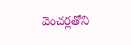వెంచర్లతోని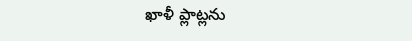ఖాళీ ప్లాట్లను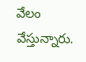వేలం వేస్తున్నారు.